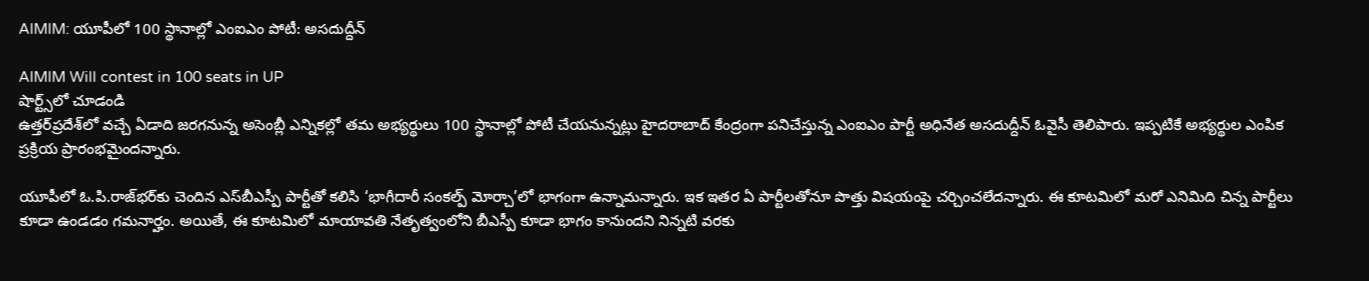AIMIM: యూపీలో 100 స్థానాల్లో ఎంఐఎం పోటీ: అసదుద్దీన్‌

AIMIM Will contest in 100 seats in UP
షార్ట్స్‌లో చూడండి
ఉత్తర్‌ప్రదేశ్‌లో వచ్చే ఏడాది జరగనున్న అసెంబ్లీ ఎన్నికల్లో తమ అభ్యర్థులు 100 స్థానాల్లో పోటీ చేయనున్నట్లు హైదరాబాద్‌ కేంద్రంగా పనిచేస్తున్న ఎంఐఎం పార్టీ అధినేత అసదుద్దీన్‌ ఓవైసీ తెలిపారు. ఇప్పటికే అభ్యర్థుల ఎంపిక ప్రక్రియ ప్రారంభమైందన్నారు.

యూపీలో ఓ.పి.రాజ్‌భర్‌కు చెందిన ఎస్‌బీఎస్పీ పార్టీతో కలిసి ‘భాగీదారీ సంకల్ప్‌ మోర్చా’లో భాగంగా ఉన్నామన్నారు. ఇక ఇతర ఏ పార్టీలతోనూ పొత్తు విషయంపై చర్చించలేదన్నారు. ఈ కూటమిలో మరో ఎనిమిది చిన్న పార్టీలు కూడా ఉండడం గమనార్హం. అయితే, ఈ కూటమిలో మాయావతి నేతృత్వంలోని బీఎస్పీ కూడా భాగం కానుందని నిన్నటి వరకు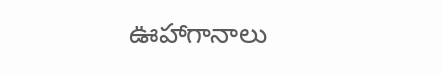ఊహాగానాలు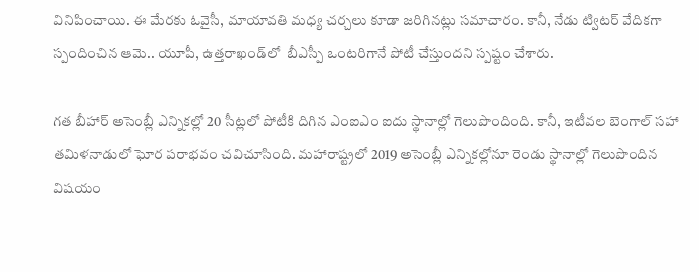వినిపించాయి. ఈ మేరకు ఓవైసీ, మాయావతి మధ్య చర్చలు కూడా జరిగినట్లు సమాచారం. కానీ, నేడు ట్విటర్‌ వేదికగా స్పందించిన ఆమె.. యూపీ, ఉత్తరాఖండ్‌లో  బీఎస్పీ ఒంటరిగానే పోటీ చేస్తుందని స్పష్టం చేశారు.

గత బీహార్‌ అసెంబ్లీ ఎన్నికల్లో 20 సీట్లలో పోటీకి దిగిన ఎంఐఎం ఐదు స్థానాల్లో గెలుపొందింది. కానీ, ఇటీవల బెంగాల్‌ సహా తమిళనాడులో ఘోర పరాభవం చవిచూసింది. మహారాష్ట్రలో 2019 అసెంబ్లీ ఎన్నికల్లోనూ రెండు స్థానాల్లో గెలుపొందిన విషయం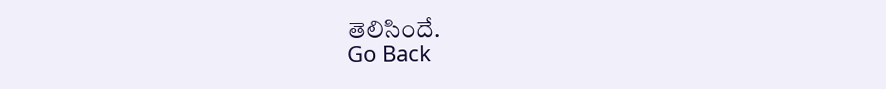తెలిసిందే.
Go Back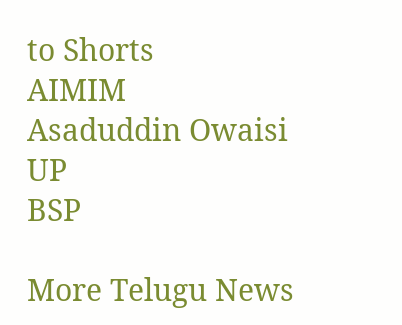to Shorts
AIMIM
Asaduddin Owaisi
UP
BSP

More Telugu News